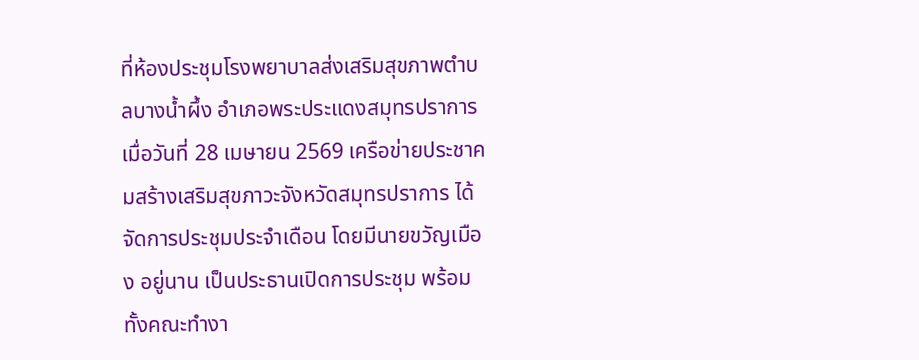ที่ห้องประชุมโรงพยาบาลส่งเสริมสุขภาพตำบลบางน้ำผึ้ง อำเภอพระประแดงสมุทรปราการ เมื่อวันที่ 28 เมษายน 2569 เครือข่ายประชาคมสร้างเสริมสุขภาวะจังหวัดสมุทรปราการ ได้จัดการประชุมประจำเดือน โดยมีนายขวัญเมือง อยู่นาน เป็นประธานเปิดการประชุม พร้อมทั้งคณะทำงา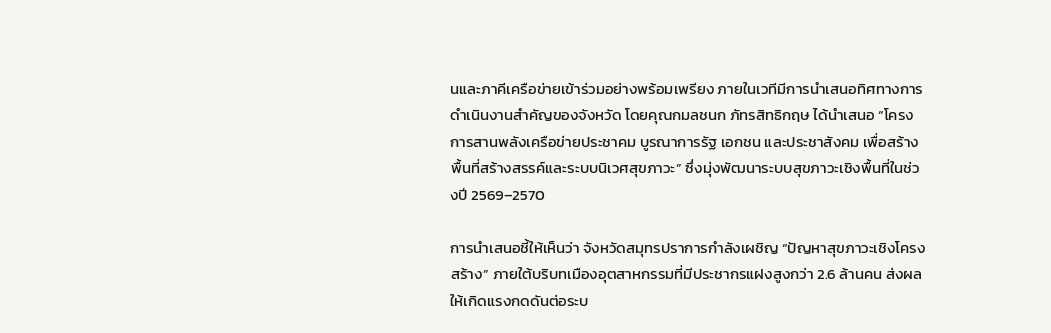นและภาคีเครือข่ายเข้าร่วมอย่างพร้อมเพรียง ภายในเวทีมีการนำเสนอทิศทางการดำเนินงานสำคัญของจังหวัด โดยคุณกมลชนก ภัทรสิทธิกฤษ ได้นำเสนอ “โครงการสานพลังเครือข่ายประชาคม บูรณาการรัฐ เอกชน และประชาสังคม เพื่อสร้างพื้นที่สร้างสรรค์และระบบนิเวศสุขภาวะ” ซึ่งมุ่งพัฒนาระบบสุขภาวะเชิงพื้นที่ในช่วงปี 2569–2570

การนำเสนอชี้ให้เห็นว่า จังหวัดสมุทรปราการกำลังเผชิญ “ปัญหาสุขภาวะเชิงโครงสร้าง” ภายใต้บริบทเมืองอุตสาหกรรมที่มีประชากรแฝงสูงกว่า 2.6 ล้านคน ส่งผลให้เกิดแรงกดดันต่อระบ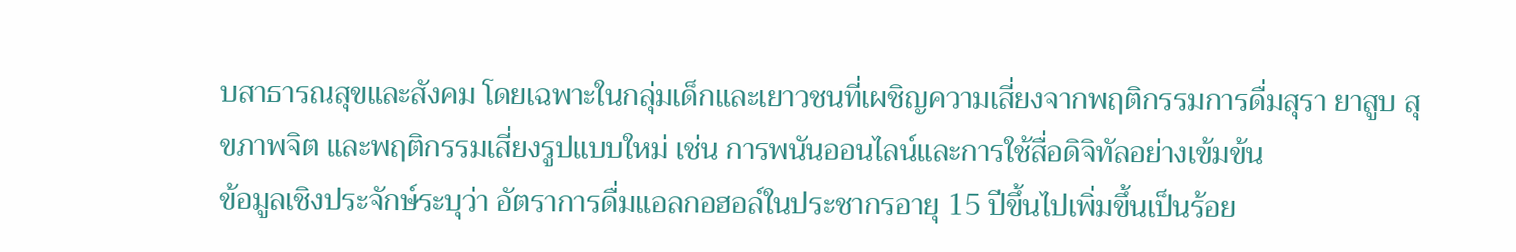บสาธารณสุขและสังคม โดยเฉพาะในกลุ่มเด็กและเยาวชนที่เผชิญความเสี่ยงจากพฤติกรรมการดื่มสุรา ยาสูบ สุขภาพจิต และพฤติกรรมเสี่ยงรูปแบบใหม่ เช่น การพนันออนไลน์และการใช้สื่อดิจิทัลอย่างเข้มข้น
ข้อมูลเชิงประจักษ์ระบุว่า อัตราการดื่มแอลกอฮอล์ในประชากรอายุ 15 ปีขึ้นไปเพิ่มขึ้นเป็นร้อย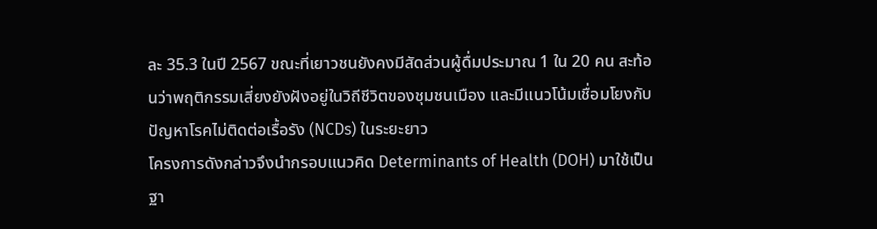ละ 35.3 ในปี 2567 ขณะที่เยาวชนยังคงมีสัดส่วนผู้ดื่มประมาณ 1 ใน 20 คน สะท้อนว่าพฤติกรรมเสี่ยงยังฝังอยู่ในวิถีชีวิตของชุมชนเมือง และมีแนวโน้มเชื่อมโยงกับปัญหาโรคไม่ติดต่อเรื้อรัง (NCDs) ในระยะยาว
โครงการดังกล่าวจึงนำกรอบแนวคิด Determinants of Health (DOH) มาใช้เป็นฐา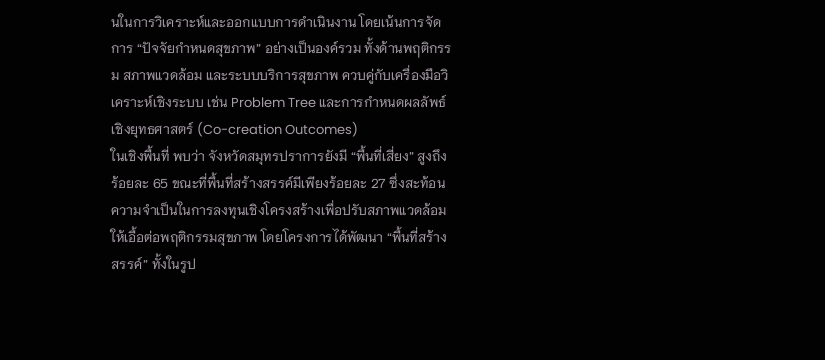นในการวิเคราะห์และออกแบบการดำเนินงาน โดยเน้นการจัดการ “ปัจจัยกำหนดสุขภาพ” อย่างเป็นองค์รวม ทั้งด้านพฤติกรรม สภาพแวดล้อม และระบบบริการสุขภาพ ควบคู่กับเครื่องมือวิเคราะห์เชิงระบบ เช่น Problem Tree และการกำหนดผลลัพธ์เชิงยุทธศาสตร์ (Co-creation Outcomes)
ในเชิงพื้นที่ พบว่า จังหวัดสมุทรปราการยังมี “พื้นที่เสี่ยง” สูงถึงร้อยละ 65 ขณะที่พื้นที่สร้างสรรค์มีเพียงร้อยละ 27 ซึ่งสะท้อนความจำเป็นในการลงทุนเชิงโครงสร้างเพื่อปรับสภาพแวดล้อมให้เอื้อต่อพฤติกรรมสุขภาพ โดยโครงการได้พัฒนา “พื้นที่สร้างสรรค์” ทั้งในรูป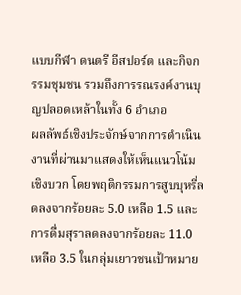แบบกีฬา ดนตรี อีสปอร์ต และกิจกรรมชุมชน รวมถึงการรณรงค์งานบุญปลอดเหล้าในทั้ง 6 อำเภอ
ผลลัพธ์เชิงประจักษ์จากการดำเนินงานที่ผ่านมาแสดงให้เห็นแนวโน้มเชิงบวก โดยพฤติกรรมการสูบบุหรี่ลดลงจากร้อยละ 5.0 เหลือ 1.5 และการดื่มสุราลดลงจากร้อยละ 11.0 เหลือ 3.5 ในกลุ่มเยาวชนเป้าหมาย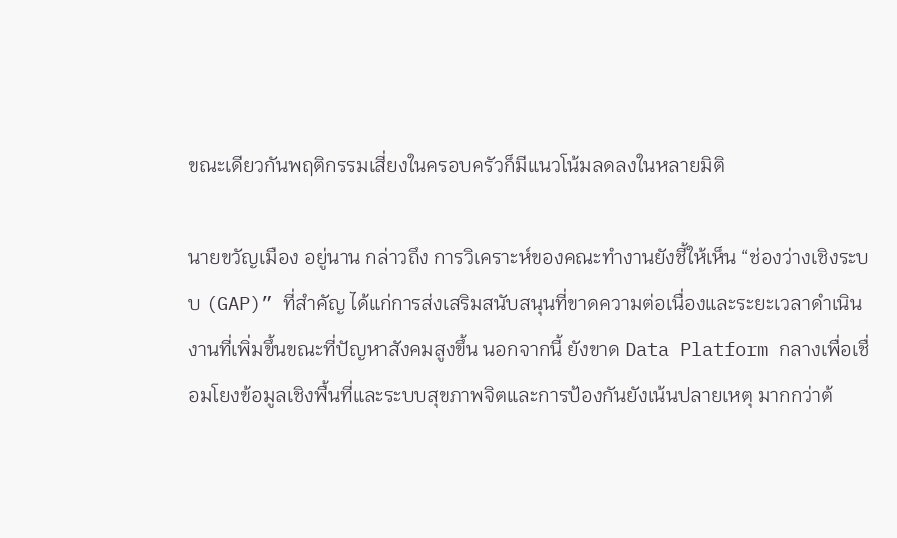ขณะเดียวกันพฤติกรรมเสี่ยงในครอบครัวก็มีแนวโน้มลดลงในหลายมิติ

นายขวัญเมือง อยู่นาน กล่าวถึง การวิเคราะห์ของคณะทำงานยังชี้ให้เห็น “ช่องว่างเชิงระบบ (GAP)” ที่สำคัญ ได้แก่การส่งเสริมสนับสนุนที่ขาดความต่อเนื่องและระยะเวลาดำเนินงานที่เพิ่มขึ้นขณะที่ปัญหาสังคมสูงขึ้น นอกจากนี้ ยังขาด Data Platform กลางเพื่อเชื่อมโยงข้อมูลเชิงพื้นที่และระบบสุขภาพจิตและการป้องกันยังเน้นปลายเหตุ มากกว่าต้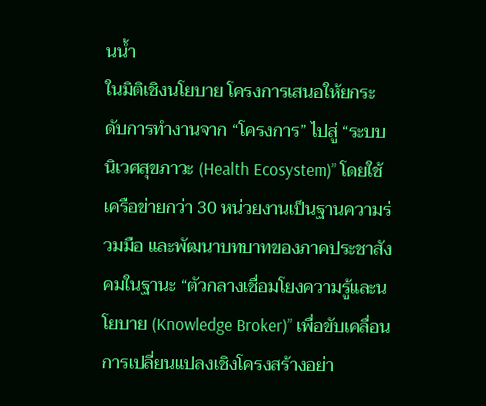นน้ำ
ในมิติเชิงนโยบาย โครงการเสนอให้ยกระดับการทำงานจาก “โครงการ” ไปสู่ “ระบบนิเวศสุขภาวะ (Health Ecosystem)” โดยใช้เครือข่ายกว่า 30 หน่วยงานเป็นฐานความร่วมมือ และพัฒนาบทบาทของภาคประชาสังคมในฐานะ “ตัวกลางเชื่อมโยงความรู้และนโยบาย (Knowledge Broker)” เพื่อขับเคลื่อนการเปลี่ยนแปลงเชิงโครงสร้างอย่า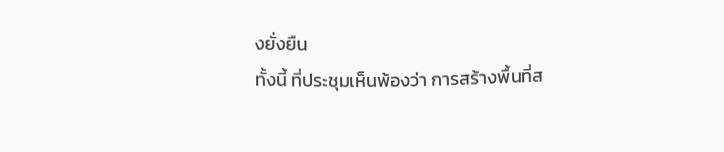งยั่งยืน
ทั้งนี้ ที่ประชุมเห็นพ้องว่า การสร้างพื้นที่ส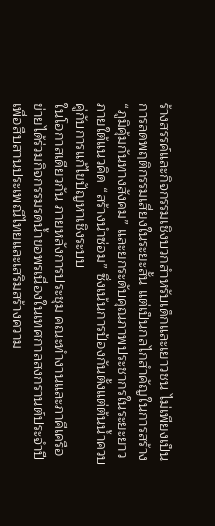ร้างสรรค์และกิจกรรมเชิงบวกสำหรับเด็กและเยาวชน ไม่เพียงเป็นการลดพฤติกรรมเสี่ยงในระยะสั้น แต่เป็นกลไกสำคัญในการสร้าง “ภูมิคุ้มกันทางสังคม” และยกระดับคุณภาพประชากรในระยะยาว ภายใต้แนวคิด “สร้างนำซ่อม” ซึ่งเน้นการป้องกันตั้งแต่ต้นน้ำควบคู่กับการแก้ไขปัญหาเชิงระบบ
ในโอกาสเดียวกัน ภายหลังการประชุม คณะทำงานและภาคีเครือข่ายได้ร่วมกิจกรรมรดน้ำขอพรเนื่องในเทศกาลสงกรานต์ประจำปีเพื่อสืบสานประเพณีไทยและเสริมสร้างความ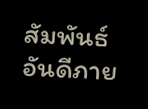สัมพันธ์อันดีภาย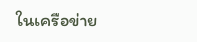ในเครือข่าย